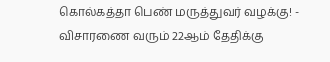கொல்கத்தா பெண் மருத்துவர் வழக்கு! - விசாரணை வரும் 22ஆம் தேதிக்கு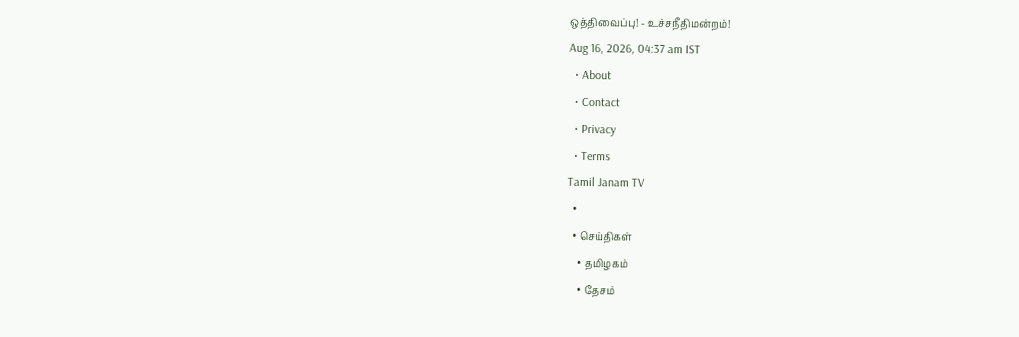ஒத்திவைப்பு! - உச்சநீதிமன்றம்!
Aug 16, 2026, 04:37 am IST
  • About
  • Contact
  • Privacy
  • Terms
Tamil Janam TV
  •
  • செய்திகள்
    • தமிழகம்
    • தேசம்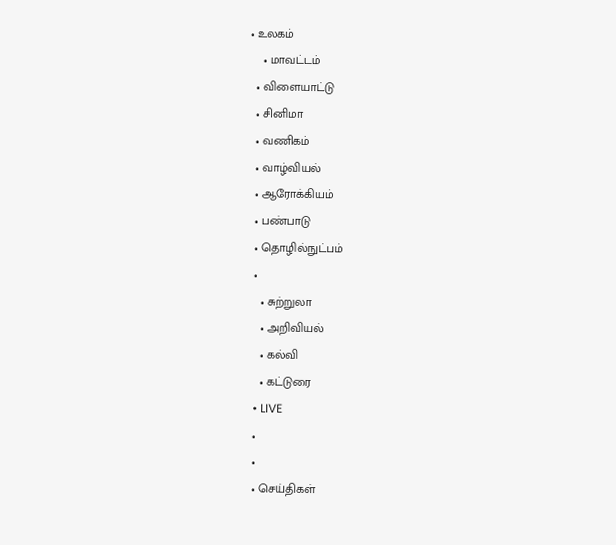• உலகம்
    • மாவட்டம்
  • விளையாட்டு
  • சினிமா
  • வணிகம்
  • வாழ்வியல்
  • ஆரோக்கியம்
  • பண்பாடு
  • தொழில்நுட்பம்
  •
    • சுற்றுலா
    • அறிவியல்
    • கல்வி
    • கட்டுரை
  • LIVE
  •
  •
  • செய்திகள்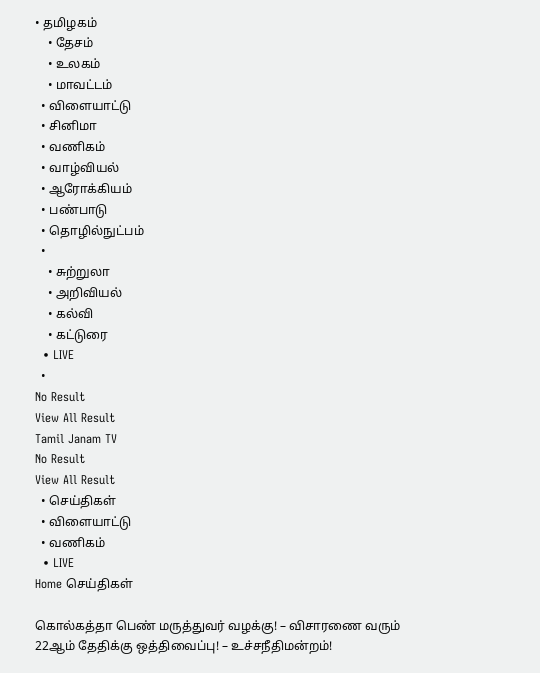• தமிழகம்
    • தேசம்
    • உலகம்
    • மாவட்டம்
  • விளையாட்டு
  • சினிமா
  • வணிகம்
  • வாழ்வியல்
  • ஆரோக்கியம்
  • பண்பாடு
  • தொழில்நுட்பம்
  •
    • சுற்றுலா
    • அறிவியல்
    • கல்வி
    • கட்டுரை
  • LIVE
  •
No Result
View All Result
Tamil Janam TV
No Result
View All Result
  • செய்திகள்
  • விளையாட்டு
  • வணிகம்
  • LIVE
Home செய்திகள்

கொல்கத்தா பெண் மருத்துவர் வழக்கு! – விசாரணை வரும் 22ஆம் தேதிக்கு ஒத்திவைப்பு! – உச்சநீதிமன்றம்!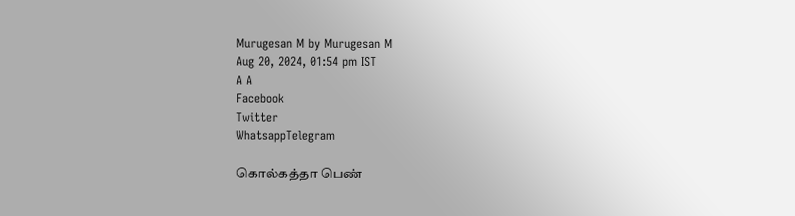Murugesan M by Murugesan M
Aug 20, 2024, 01:54 pm IST
A A
Facebook
Twitter
WhatsappTelegram

கொல்கத்தா பெண்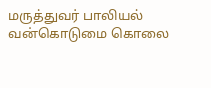மருத்துவர் பாலியல் வன்கொடுமை கொலை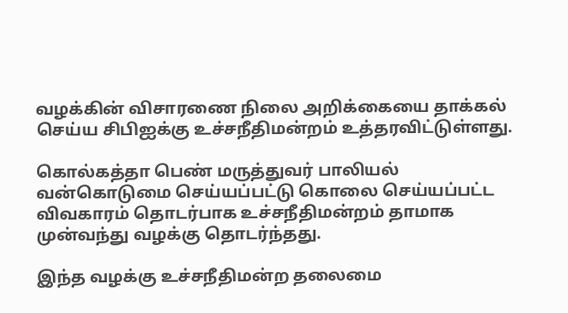வழக்கின் விசாரணை நிலை அறிக்கையை தாக்கல் செய்ய சிபிஐக்கு உச்சநீதிமன்றம் உத்தரவிட்டுள்ளது.

கொல்கத்தா பெண் மருத்துவர் பாலியல் வன்கொடுமை செய்யப்பட்டு கொலை செய்யப்பட்ட விவகாரம் தொடர்பாக உச்சநீதிமன்றம் தாமாக முன்வந்து வழக்கு தொடர்ந்தது.

இந்த வழக்கு உச்சநீதிமன்ற தலைமை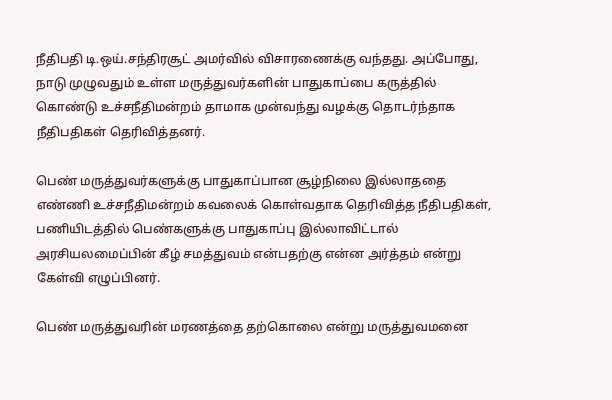நீதிபதி டி.ஒய்.சந்திரசூட் அமர்வில் விசாரணைக்கு வந்தது. அப்போது, நாடு முழுவதும் உள்ள மருத்துவர்களின் பாதுகாப்பை கருத்தில் கொண்டு உச்சநீதிமன்றம் தாமாக முன்வந்து வழக்கு தொடர்ந்தாக நீதிபதிகள் தெரிவித்தனர்.

பெண் மருத்துவர்களுக்கு பாதுகாப்பான சூழ்நிலை இல்லாததை எண்ணி உச்சநீதிமன்றம் கவலைக் கொள்வதாக தெரிவித்த நீதிபதிகள், பணியிடத்தில் பெண்களுக்கு பாதுகாப்பு இல்லாவிட்டால் அரசியலமைப்பின் கீழ் சமத்துவம் என்பதற்கு என்ன அர்த்தம் என்று கேள்வி எழுப்பினர்.

பெண் மருத்துவரின் மரணத்தை தற்கொலை என்று மருத்துவமனை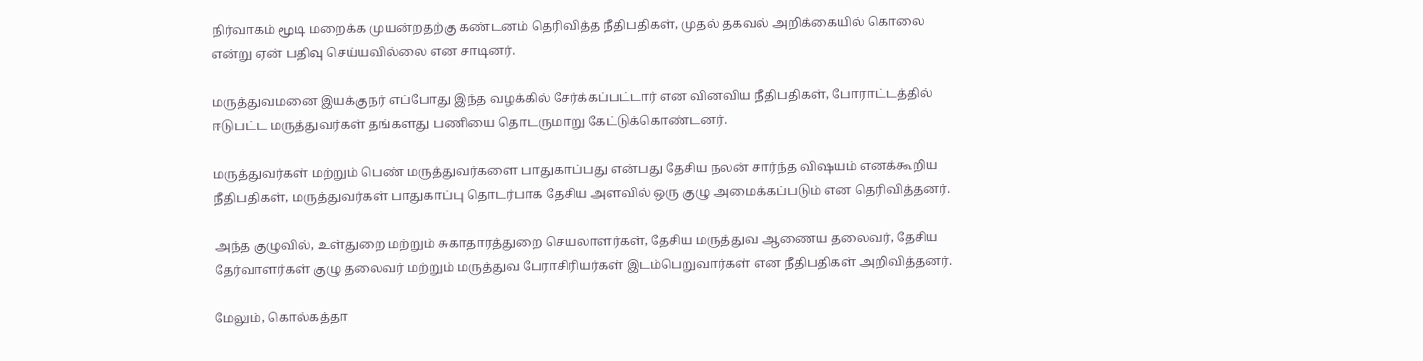நிர்வாகம் மூடி மறைக்க முயன்றதற்கு கண்டனம் தெரிவித்த நீதிபதிகள், முதல் தகவல் அறிக்கையில் கொலை என்று ஏன் பதிவு செய்யவில்லை என சாடினர்.

மருத்துவமனை இயக்குநர் எப்போது இந்த வழக்கில் சேர்க்கப்பட்டார் என வினவிய நீதிபதிகள், போராட்டத்தில் ஈடுபட்ட மருத்துவர்கள் தங்களது பணியை தொடருமாறு கேட்டுக்கொண்டனர்.

மருத்துவர்கள் மற்றும் பெண் மருத்துவர்களை பாதுகாப்பது என்பது தேசிய நலன் சார்ந்த விஷயம் எனக்கூறிய நீதிபதிகள், மருத்துவர்கள் பாதுகாப்பு தொடர்பாக தேசிய அளவில் ஒரு குழு அமைக்கப்படும் என தெரிவித்தனர்.

அந்த குழுவில், உள்துறை மற்றும் சுகாதாரத்துறை செயலாளர்கள், தேசிய மருத்துவ ஆணைய தலைவர், தேசிய தேர்வாளர்கள் குழு தலைவர் மற்றும் மருத்துவ பேராசிரியர்கள் இடம்பெறுவார்கள் என நீதிபதிகள் அறிவித்தனர்.

மேலும், கொல்கத்தா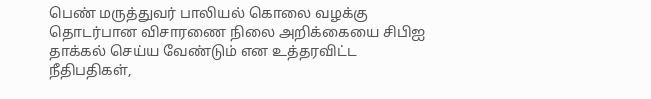பெண் மருத்துவர் பாலியல் கொலை வழக்கு தொடர்பான விசாரணை நிலை அறிக்கையை சிபிஐ தாக்கல் செய்ய வேண்டும் என உத்தரவிட்ட நீதிபதிகள்,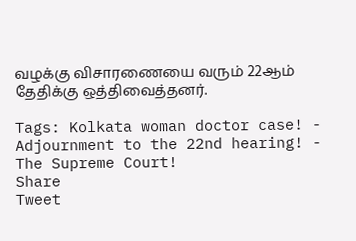வழக்கு விசாரணையை வரும் 22ஆம் தேதிக்கு ஒத்திவைத்தனர்.

Tags: Kolkata woman doctor case! - Adjournment to the 22nd hearing! - The Supreme Court!
Share
Tweet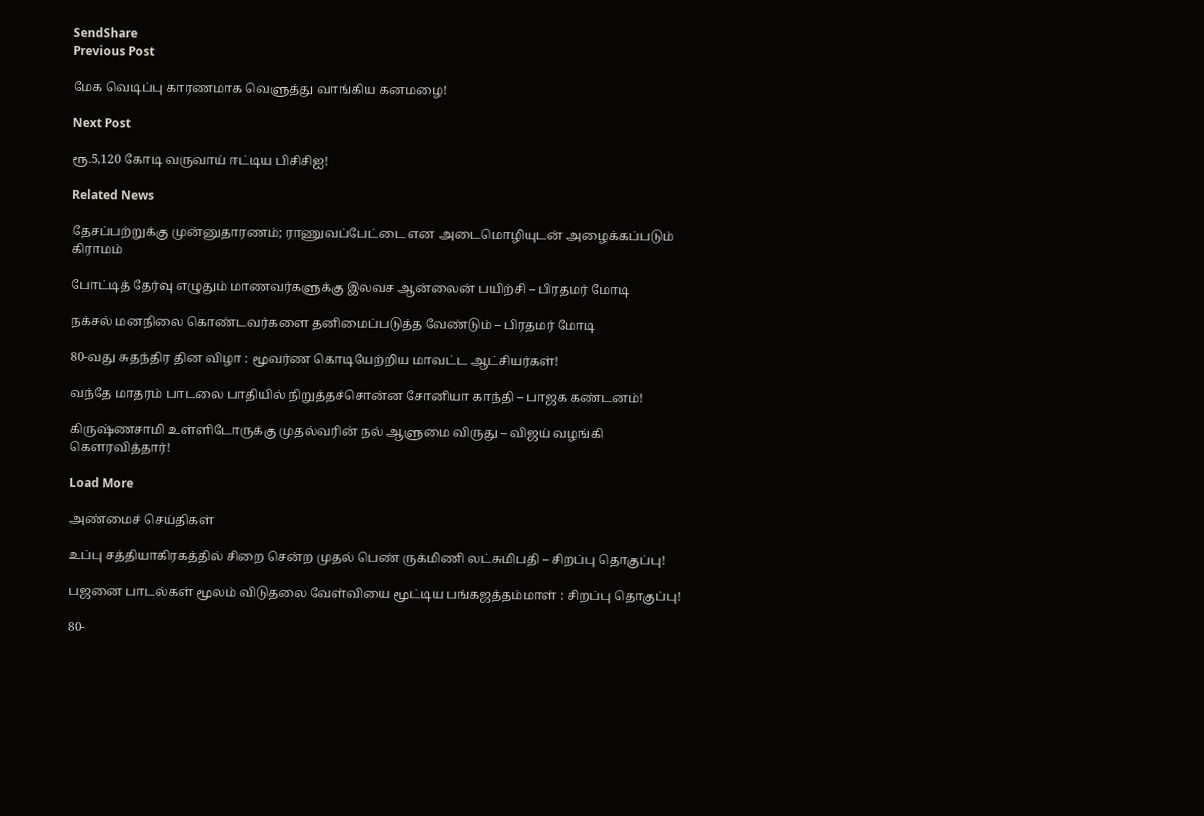SendShare
Previous Post

மேக வெடிப்பு காரணமாக வெளுத்து வாங்கிய கனமழை!

Next Post

ரூ.5,120 கோடி வருவாய் ஈட்டிய பிசிசிஐ!

Related News

தேசப்பற்றுக்கு முன்னுதாரணம்; ராணுவப்பேட்டை என அடைமொழியுடன் அழைக்கப்படும் கிராமம்

போட்டித் தேர்வு எழுதும் மாணவர்களுக்கு இலவச ஆன்லைன் பயிற்சி – பிரதமர் மோடி

நக்சல் மனநிலை கொண்டவர்களை தனிமைப்படுத்த வேண்டும் – பிரதமர் மோடி

80-வது சுதந்திர தின விழா : மூவர்ண கொடியேற்றிய மாவட்ட ஆட்சியர்கள்!

வந்தே மாதரம் பாடலை பாதியில் நிறுத்தச்சொன்ன சோனியா காந்தி – பாஜக கண்டனம்!

கிருஷ்ணசாமி உள்ளிடோருக்கு முதல்வரின் நல் ஆளுமை விருது – விஜய் வழங்கி கௌரவித்தார்!

Load More

அண்மைச் செய்திகள்

உப்பு சத்தியாகிரகத்தில் சிறை சென்ற முதல் பெண் ருக்மிணி லட்சுமிபதி – சிறப்பு தொகுப்பு!

பஜனை பாடல்கள் மூலம் விடுதலை வேள்வியை மூட்டிய பங்கஜத்தம்மாள் : சிறப்பு தொகுப்பு!

80-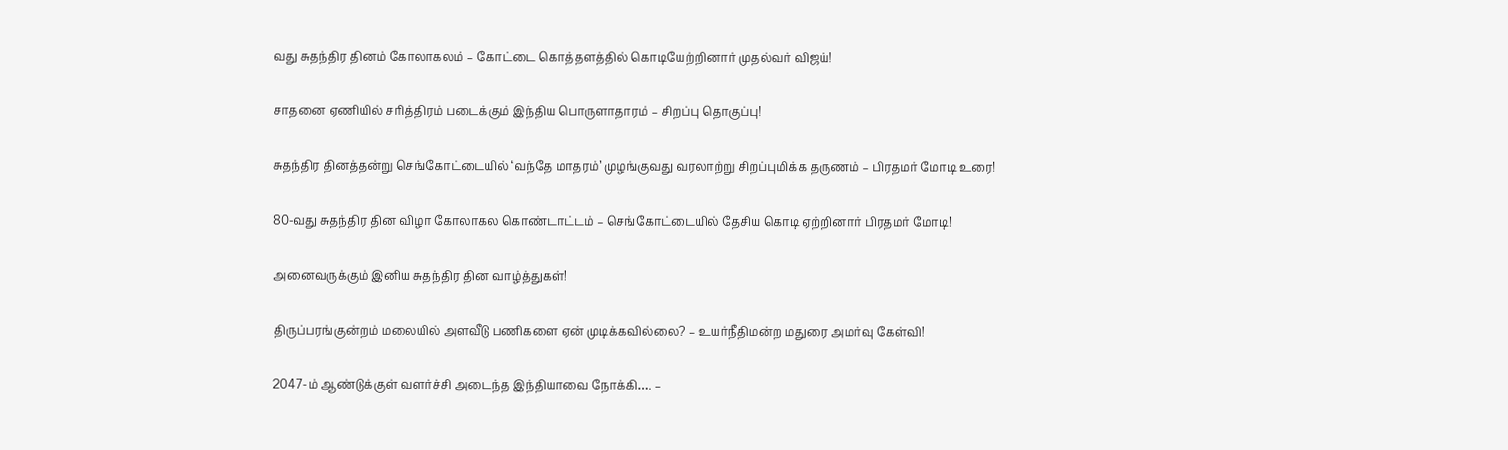வது சுதந்திர தினம் கோலாகலம் – கோட்டை கொத்தளத்தில் கொடியேற்றினார் முதல்வர் விஜய்!

சாதனை ஏணியில் சரித்திரம் படைக்கும் இந்திய பொருளாதாரம் – சிறப்பு தொகுப்பு!

சுதந்திர தினத்தன்று செங்கோட்டையில் ‘வந்தே மாதரம்’ முழங்குவது வரலாற்று சிறப்புமிக்க தருணம் – பிரதமர் மோடி உரை!

80-வது சுதந்திர தின விழா கோலாகல கொண்டாட்டம் – செங்கோட்டையில் தேசிய கொடி ஏற்றினார் பிரதமர் மோடி!

அனைவருக்கும் இனிய சுதந்திர தின வாழ்த்துகள்!

திருப்பரங்குன்றம் மலையில் அளவீடு பணிகளை ஏன் முடிக்கவில்லை? – உயர்நீதிமன்ற மதுரை அமர்வு கேள்வி!

2047-ம் ஆண்டுக்குள் வளர்ச்சி அடைந்த இந்தியாவை நோக்கி…. –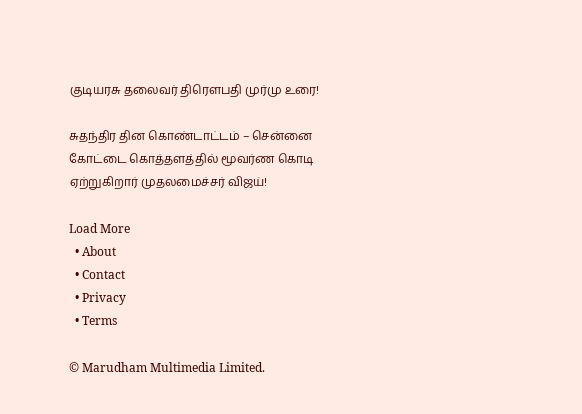குடியரசு தலைவர் திரௌபதி முர்மு உரை!

சுதந்திர தின கொண்டாட்டம் – சென்னை கோட்டை கொத்தளத்தில் மூவர்ண கொடி ஏற்றுகிறார் முதலமைச்சர் விஜய்!

Load More
  • About
  • Contact
  • Privacy
  • Terms

© Marudham Multimedia Limited.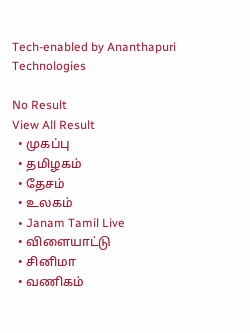Tech-enabled by Ananthapuri Technologies

No Result
View All Result
  • முகப்பு
  • தமிழகம்
  • தேசம்
  • உலகம்
  • Janam Tamil Live
  • விளையாட்டு
  • சினிமா
  • வணிகம்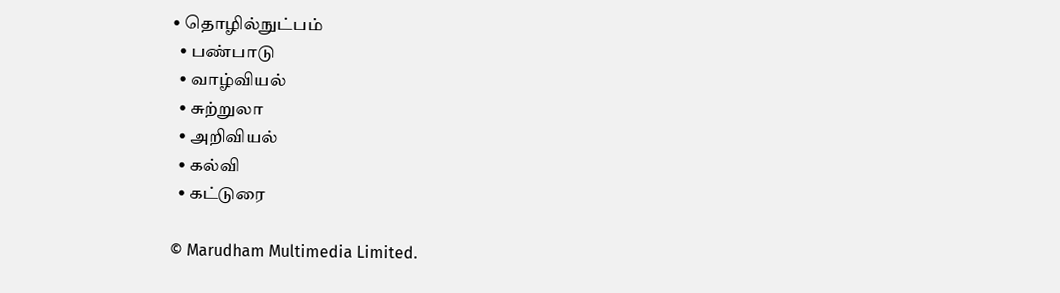• தொழில்நுட்பம்
  • பண்பாடு
  • வாழ்வியல்
  • சுற்றுலா
  • அறிவியல்
  • கல்வி
  • கட்டுரை

© Marudham Multimedia Limited.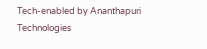Tech-enabled by Ananthapuri Technologies